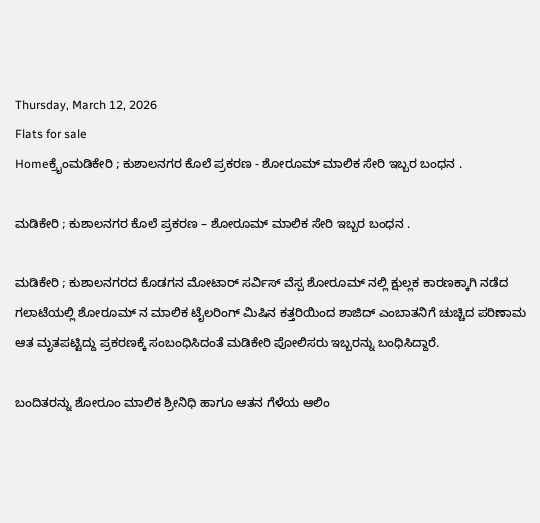Thursday, March 12, 2026
Flats for sale
Homeಕ್ರೈಂಮಡಿಕೇರಿ ; ಕುಶಾಲನಗರ ಕೊಲೆ ಪ್ರಕರಣ - ಶೋರೂಮ್ ಮಾಲಿಕ ಸೇರಿ ಇಬ್ಬರ ಬಂಧನ .

ಮಡಿಕೇರಿ ; ಕುಶಾಲನಗರ ಕೊಲೆ ಪ್ರಕರಣ – ಶೋರೂಮ್ ಮಾಲಿಕ ಸೇರಿ ಇಬ್ಬರ ಬಂಧನ .

ಮಡಿಕೇರಿ ; ಕುಶಾಲನಗರದ ಕೊಡಗನ ಮೋಟಾರ್ ಸರ್ವಿಸ್ ವೆಸ್ಪ ಶೋರೂಮ್ ನಲ್ಲಿ ಕ್ಷುಲ್ಲಕ ಕಾರಣಕ್ಕಾಗಿ ನಡೆದ ಗಲಾಟೆಯಲ್ಲಿ ಶೋರೂಮ್ ನ ಮಾಲಿಕ ಟೈಲರಿಂಗ್ ಮಿಷಿನ ಕತ್ತರಿಯಿಂದ ಶಾಜಿದ್ ಎಂಬಾತನಿಗೆ ಚುಚ್ಚಿದ ಪರಿಣಾಮ ಆತ ಮೃತಪಟ್ಟಿದ್ದು ಪ್ರಕರಣಕ್ಕೆ ಸಂಬಂಧಿಸಿದಂತೆ ಮಡಿಕೇರಿ ಪೋಲಿಸರು ಇಬ್ಬರನ್ನು ಬಂಧಿಸಿದ್ದಾರೆ.

ಬಂದಿತರನ್ನು ಶೋರೂಂ ಮಾಲಿಕ ಶ್ರೀನಿಧಿ ಹಾಗೂ ಆತನ ಗೆಳೆಯ ಆಲಿಂ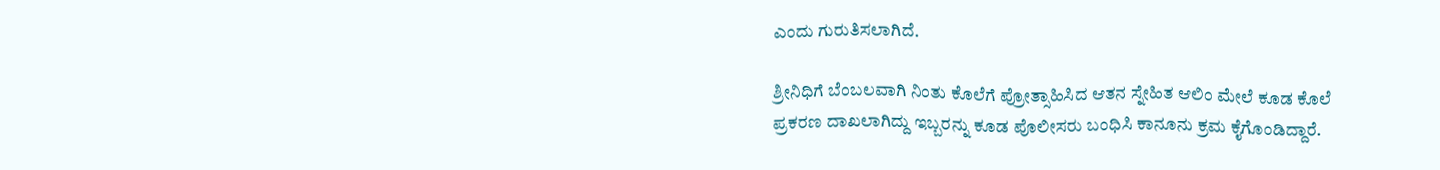ಎಂದು ಗುರುತಿಸಲಾಗಿದೆ.

ಶ್ರೀನಿಧಿಗೆ ಬೆಂಬಲವಾಗಿ ನಿಂತು ಕೊಲೆಗೆ ಪ್ರೋತ್ಸಾಹಿಸಿದ ಆತನ ಸ್ನೇಹಿತ ಆಲಿಂ ಮೇಲೆ ಕೂಡ ಕೊಲೆ ಪ್ರಕರಣ ದಾಖಲಾಗಿದ್ದು ಇಬ್ಬರನ್ನು ಕೂಡ ಪೊಲೀಸರು ಬಂಧಿಸಿ ಕಾನೂನು ಕ್ರಮ ಕೈಗೊಂಡಿದ್ದಾರೆ.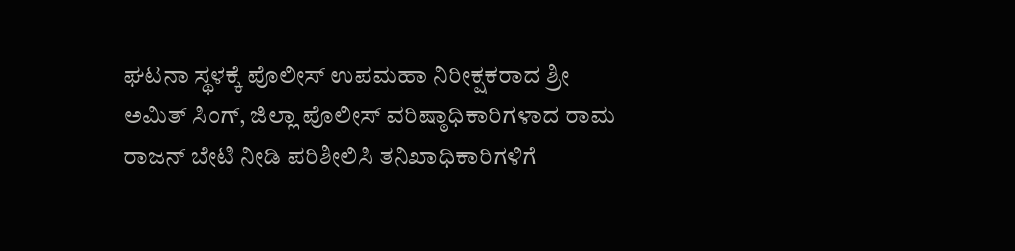ಘಟನಾ ಸ್ಥಳಕ್ಕೆ ಪೊಲೀಸ್ ಉಪಮಹಾ ನಿರೀಕ್ಷಕರಾದ ಶ್ರೀ ಅಮಿತ್ ಸಿಂಗ್, ಜಿಲ್ಲಾ ಪೊಲೀಸ್ ವರಿಷ್ಠಾಧಿಕಾರಿಗಳಾದ ರಾಮ ರಾಜನ್ ಬೇಟಿ ನೀಡಿ ಪರಿಶೀಲಿಸಿ ತನಿಖಾಧಿಕಾರಿಗಳಿಗೆ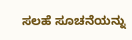ಸಲಹೆ ಸೂಚನೆಯನ್ನು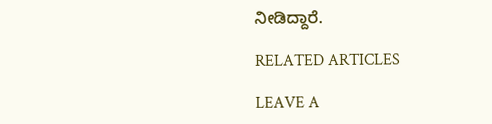ನೀಡಿದ್ದಾರೆ.

RELATED ARTICLES

LEAVE A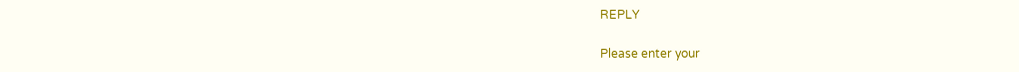REPLY

Please enter your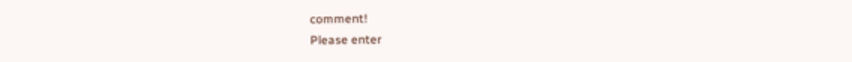comment!
Please enter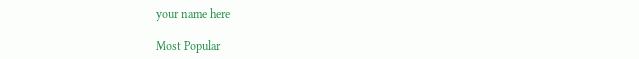your name here

Most Popular